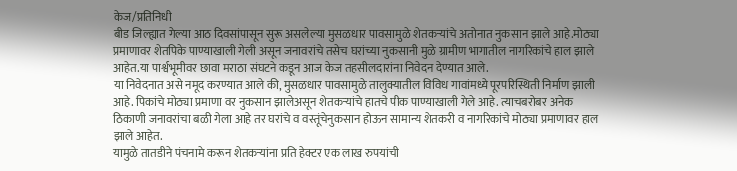केज/प्रतिनिधी
बीड जिल्ह्यात गेल्या आठ दिवसांपासून सुरू असलेल्या मुसळधार पावसामुळे शेतकऱ्यांचे अतोनात नुकसान झाले आहे.मोठ्या प्रमाणावर शेतपिके पाण्याखाली गेली असून जनावरांचे तसेच घरांच्या नुकसानी मुळे ग्रामीण भागातील नागरिकांचे हाल झाले आहेत.या पार्श्वभूमीवर छावा मराठा संघटने कडून आज केज तहसीलदारांना निवेदन देण्यात आले.
या निवेदनात असे नमूद करण्यात आले की, मुसळधार पावसामुळे तालुक्यातील विविध गावांमध्ये पूरपरिस्थिती निर्माण झाली आहे. पिकांचे मोठ्या प्रमाणा वर नुकसान झालेअसून शेतकऱ्यांचे हातचे पीक पाण्याखाली गेले आहे. त्याचबरोबर अनेक ठिकाणी जनावरांचा बळी गेला आहे तर घरांचे व वस्तूंचेनुकसान होऊन सामान्य शेतकरी व नागरिकांचे मोठ्या प्रमाणावर हाल झाले आहेत.
यामुळे तातडीने पंचनामे करून शेतकऱ्यांना प्रति हेक्टर एक लाख रुपयांची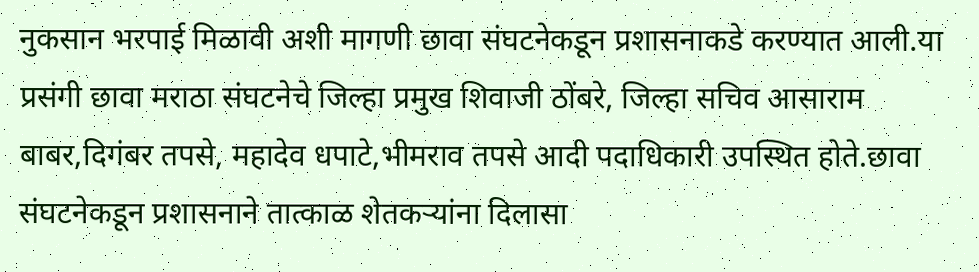नुकसान भरपाई मिळावी अशी मागणी छावा संघटनेकडून प्रशासनाकडे करण्यात आली.या प्रसंगी छावा मराठा संघटनेचे जिल्हा प्रमुख शिवाजी ठोंबरे, जिल्हा सचिव आसाराम बाबर,दिगंबर तपसे, महादेव धपाटे,भीमराव तपसे आदी पदाधिकारी उपस्थित होते.छावा
संघटनेकडून प्रशासनाने तात्काळ शेतकऱ्यांना दिलासा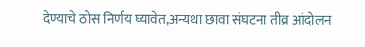देण्याचे ठोस निर्णय घ्यावेत,अन्यथा छावा संघटना तीव्र आंदोलन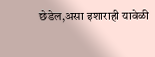छेडेल,असा इशाराही यावेळी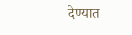देण्यात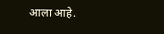आला आहे.